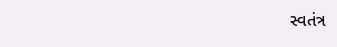સ્વતંત્ર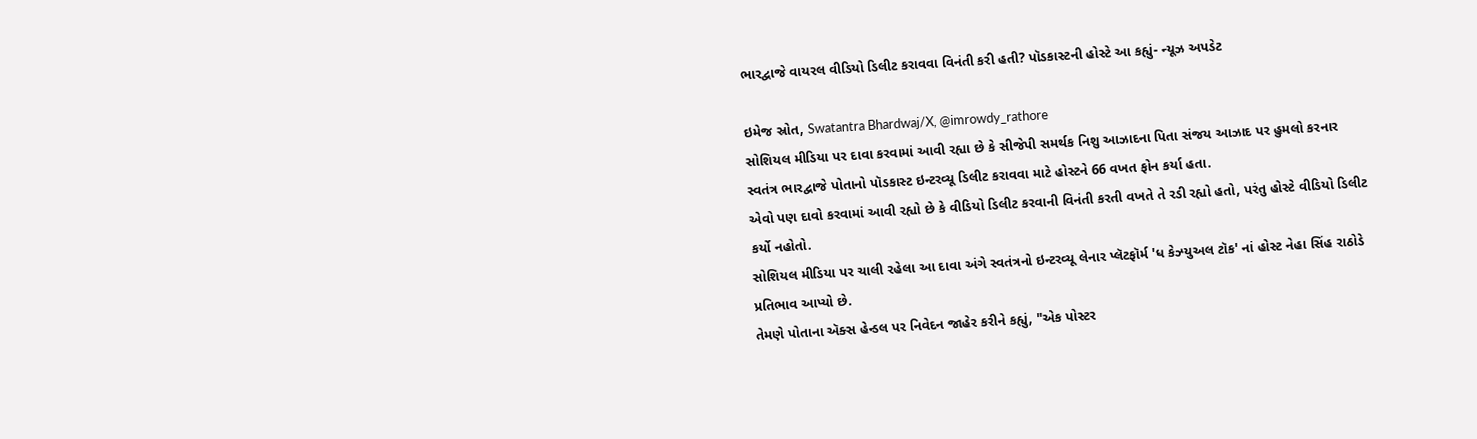ભારદ્વાજે વાયરલ વીડિયો ડિલીટ કરાવવા વિનંતી કરી હતી? પૉડકાસ્ટની હોસ્ટે આ કહ્યું- ન્યૂઝ અપડેટ

ઇમેજ સ્રોત, Swatantra Bhardwaj/X, @imrowdy_rathore
સોશિયલ મીડિયા પર દાવા કરવામાં આવી રહ્યા છે કે સીજેપી સમર્થક નિશુ આઝાદના પિતા સંજય આઝાદ પર હુમલો કરનાર સ્વતંત્ર ભારદ્વાજે પોતાનો પૉડકાસ્ટ ઇન્ટરવ્યૂ ડિલીટ કરાવવા માટે હોસ્ટને 66 વખત ફોન કર્યા હતા.
એવો પણ દાવો કરવામાં આવી રહ્યો છે કે વીડિયો ડિલીટ કરવાની વિનંતી કરતી વખતે તે રડી રહ્યો હતો, પરંતુ હોસ્ટે વીડિયો ડિલીટ કર્યો નહોતો.
સોશિયલ મીડિયા પર ચાલી રહેલા આ દાવા અંગે સ્વતંત્રનો ઇન્ટરવ્યૂ લેનાર પ્લૅટફૉર્મ 'ધ કેઝ્યુઅલ ટૉક' નાં હોસ્ટ નેહા સિંહ રાઠોડે પ્રતિભાવ આપ્યો છે.
તેમણે પોતાના ઍક્સ હેન્ડલ પર નિવેદન જાહેર કરીને કહ્યું, "એક પોસ્ટર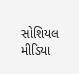સોશિયલ મીડિયા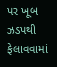પર ખૂબ ઝડપથી ફેલાવવામાં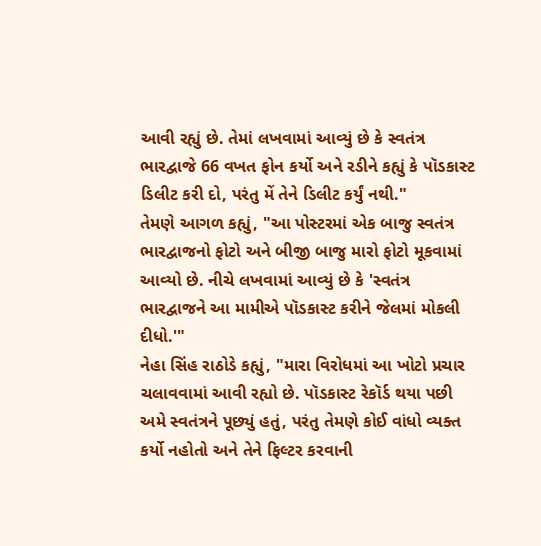આવી રહ્યું છે. તેમાં લખવામાં આવ્યું છે કે સ્વતંત્ર ભારદ્વાજે 66 વખત ફોન કર્યો અને રડીને કહ્યું કે પૉડકાસ્ટ ડિલીટ કરી દો, પરંતુ મેં તેને ડિલીટ કર્યું નથી."
તેમણે આગળ કહ્યું, "આ પોસ્ટરમાં એક બાજુ સ્વતંત્ર ભારદ્વાજનો ફોટો અને બીજી બાજુ મારો ફોટો મૂકવામાં આવ્યો છે. નીચે લખવામાં આવ્યું છે કે 'સ્વતંત્ર ભારદ્વાજને આ મામીએ પૉડકાસ્ટ કરીને જેલમાં મોકલી દીધો.'"
નેહા સિંહ રાઠોડે કહ્યું, "મારા વિરોધમાં આ ખોટો પ્રચાર ચલાવવામાં આવી રહ્યો છે. પૉડકાસ્ટ રેકૉર્ડ થયા પછી અમે સ્વતંત્રને પૂછ્યું હતું, પરંતુ તેમણે કોઈ વાંધો વ્યક્ત કર્યો નહોતો અને તેને ફિલ્ટર કરવાની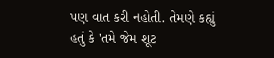પણ વાત કરી નહોતી. તેમણે કહ્યું હતું કે 'તમે જેમ શૂટ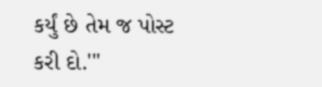કર્યું છે તેમ જ પોસ્ટ કરી દો.'"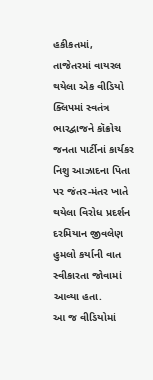હકીકતમાં, તાજેતરમાં વાયરલ થયેલા એક વીડિયો ક્લિપમાં સ્વતંત્ર ભારદ્વાજને કૉક્રોચ જનતા પાર્ટીનાં કાર્યકર નિશુ આઝાદના પિતા પર જંતર-મંતર ખાતે થયેલા વિરોધ પ્રદર્શન દરમિયાન જીવલેણ હુમલો કર્યાની વાત સ્વીકારતા જોવામાં આવ્યા હતા.
આ જ વીડિયોમાં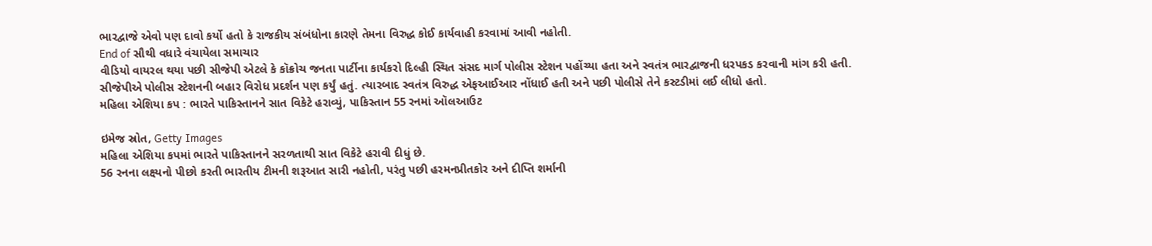ભારદ્વાજે એવો પણ દાવો કર્યો હતો કે રાજકીય સંબંધોના કારણે તેમના વિરુદ્ધ કોઈ કાર્યવાહી કરવામાં આવી નહોતી.
End of સૌથી વધારે વંચાયેલા સમાચાર
વીડિયો વાયરલ થયા પછી સીજેપી એટલે કે કૉક્રોચ જનતા પાર્ટીના કાર્યકરો દિલ્હી સ્થિત સંસદ માર્ગ પોલીસ સ્ટેશન પહોંચ્યા હતા અને સ્વતંત્ર ભારદ્વાજની ધરપકડ કરવાની માંગ કરી હતી.
સીજેપીએ પોલીસ સ્ટેશનની બહાર વિરોધ પ્રદર્શન પણ કર્યું હતું. ત્યારબાદ સ્વતંત્ર વિરુદ્ધ એફઆઈઆર નોંધાઈ હતી અને પછી પોલીસે તેને કસ્ટડીમાં લઈ લીધો હતો.
મહિલા એશિયા કપ : ભારતે પાકિસ્તાનને સાત વિકેટે હરાવ્યું, પાકિસ્તાન 55 રનમાં ઑલઆઉટ

ઇમેજ સ્રોત, Getty Images
મહિલા એશિયા કપમાં ભારતે પાકિસ્તાનને સરળતાથી સાત વિકેટે હરાવી દીધું છે.
56 રનના લક્ષ્યનો પીછો કરતી ભારતીય ટીમની શરૂઆત સારી નહોતી, પરંતુ પછી હરમનપ્રીતકોર અને દીપ્તિ શર્માની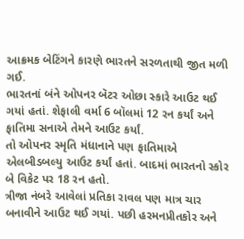આક્રમક બેટિંગને કારણે ભારતને સરળતાથી જીત મળી ગઈ.
ભારતનાં બંને ઓપનર બૅટર ઓછા સ્કારે આઉટ થઈ ગયાં હતાં. શેફાલી વર્મા 6 બૉલમાં 12 રન કર્યાં અને ફાતિમા સનાએ તેમને આઉટ કર્યાં.
તો ઓપનર સ્મૃતિ મંધાનાને પણ ફાતિમાએ એલબીડબલ્યુ આઉટ કર્યાં હતાં. બાદમાં ભારતનો સ્કોર બે વિકેટ પર 18 રન હતો.
ત્રીજા નંબરે આવેલાં પ્રતિકા રાવલ પણ માત્ર ચાર બનાવીને આઉટ થઈ ગયાં. પછી હરમનપ્રીતકોર અને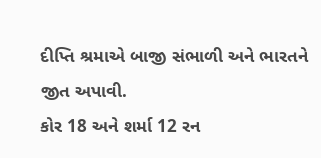દીપ્તિ શ્રમાએ બાજી સંભાળી અને ભારતને જીત અપાવી.
કોર 18 અને શર્મા 12 રન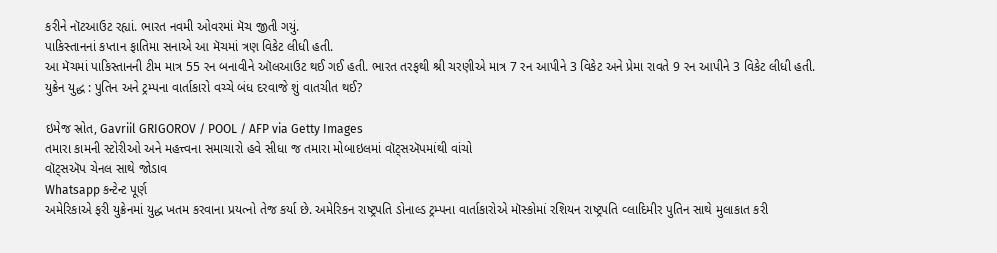કરીને નૉટઆઉટ રહ્યાં. ભારત નવમી ઓવરમાં મૅચ જીતી ગયું.
પાકિસ્તાનનાં કપ્તાન ફાતિમા સનાએ આ મૅચમાં ત્રણ વિકેટ લીધી હતી.
આ મૅચમાં પાકિસ્તાનની ટીમ માત્ર 55 રન બનાવીને ઑલઆઉટ થઈ ગઈ હતી. ભારત તરફથી શ્રી ચરણીએ માત્ર 7 રન આપીને 3 વિકેટ અને પ્રેમા રાવતે 9 રન આપીને 3 વિકેટ લીધી હતી.
યુક્રેન યુદ્ધ : પુતિન અને ટ્રમ્પના વાર્તાકારો વચ્ચે બંધ દરવાજે શું વાતચીત થઈ?

ઇમેજ સ્રોત, Gavriil GRIGOROV / POOL / AFP via Getty Images
તમારા કામની સ્ટોરીઓ અને મહત્ત્વના સમાચારો હવે સીધા જ તમારા મોબાઇલમાં વૉટ્સઍપમાંથી વાંચો
વૉટ્સઍપ ચેનલ સાથે જોડાવ
Whatsapp કન્ટેન્ટ પૂર્ણ
અમેરિકાએ ફરી યુક્રેનમાં યુદ્ધ ખતમ કરવાના પ્રયત્નો તેજ કર્યા છે. અમેરિકન રાષ્ટ્રપતિ ડોનાલ્ડ ટ્રમ્પના વાર્તાકારોએ મૉસ્કોમાં રશિયન રાષ્ટ્રપતિ વ્લાદિમીર પુતિન સાથે મુલાકાત કરી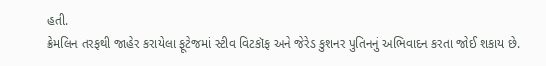હતી.
ક્રેમલિન તરફથી જાહેર કરાયેલા ફૂટેજમાં સ્ટીવ વિટકૉફ અને જેરેડ કુશનર પુતિનનું અભિવાદન કરતા જોઈ શકાય છે.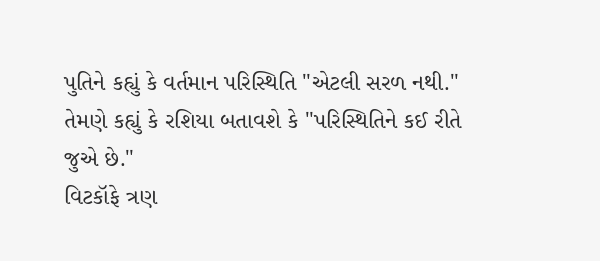પુતિને કહ્યું કે વર્તમાન પરિસ્થિતિ "એટલી સરળ નથી." તેમણે કહ્યું કે રશિયા બતાવશે કે "પરિસ્થિતિને કઈ રીતે જુએ છે."
વિટકૉફે ત્રણ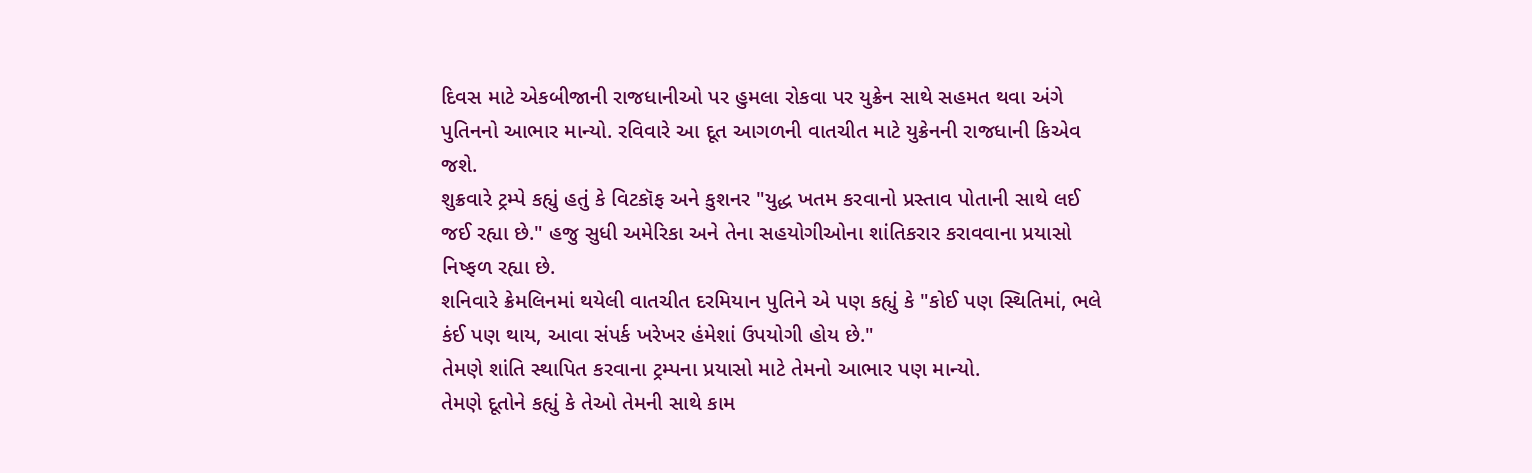દિવસ માટે એકબીજાની રાજધાનીઓ પર હુમલા રોકવા પર યુક્રેન સાથે સહમત થવા અંગે પુતિનનો આભાર માન્યો. રવિવારે આ દૂત આગળની વાતચીત માટે યુક્રેનની રાજધાની કિએવ જશે.
શુક્રવારે ટ્રમ્પે કહ્યું હતું કે વિટકૉફ અને કુશનર "યુદ્ધ ખતમ કરવાનો પ્રસ્તાવ પોતાની સાથે લઈ જઈ રહ્યા છે." હજુ સુધી અમેરિકા અને તેના સહયોગીઓના શાંતિકરાર કરાવવાના પ્રયાસો નિષ્ફળ રહ્યા છે.
શનિવારે ક્રેમલિનમાં થયેલી વાતચીત દરમિયાન પુતિને એ પણ કહ્યું કે "કોઈ પણ સ્થિતિમાં, ભલે કંઈ પણ થાય, આવા સંપર્ક ખરેખર હંમેશાં ઉપયોગી હોય છે."
તેમણે શાંતિ સ્થાપિત કરવાના ટ્રમ્પના પ્રયાસો માટે તેમનો આભાર પણ માન્યો.
તેમણે દૂતોને કહ્યું કે તેઓ તેમની સાથે કામ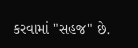કરવામાં "સહજ" છે.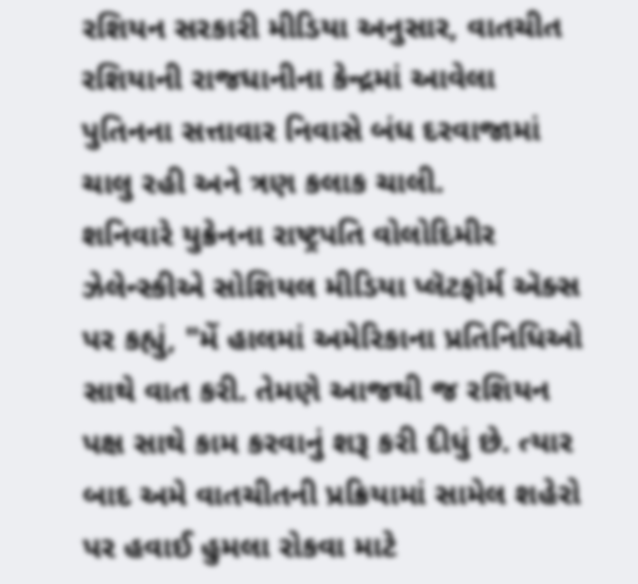રશિયન સરકારી મીડિયા અનુસાર, વાતચીત રશિયાની રાજધાનીના કેન્દ્રમાં આવેલા પુતિનના સત્તાવાર નિવાસે બંધ દરવાજામાં ચાલુ રહી અને ત્રણ કલાક ચાલી.
શનિવારે યુક્રેનના રાષ્ટ્રપતિ વોલોદિમીર ઝેલેન્સ્કીએ સોશિયલ મીડિયા પ્લૅટફૉર્મ ઍક્સ પર કહ્યું, "મેં હાલમાં અમેરિકાના પ્રતિનિધિઓ સાથે વાત કરી. તેમણે આજથી જ રશિયન પક્ષ સાથે કામ કરવાનું શરૂ કરી દીધું છે. ત્યાર બાદ અમે વાતચીતની પ્રક્રિયામાં સામેલ શહેરો પર હવાઈ હુમલા રોકવા માટે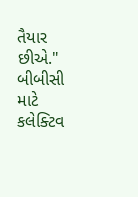તૈયાર છીએ."
બીબીસી માટે કલેક્ટિવ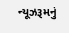ન્યૂઝરૂમનું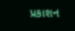પ્રકાશન